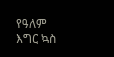የዓለም እግር ኳስ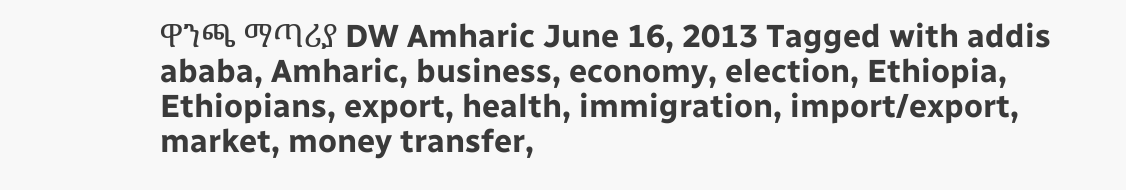ዋንጫ ማጣሪያ DW Amharic June 16, 2013 Tagged with addis ababa, Amharic, business, economy, election, Ethiopia, Ethiopians, export, health, immigration, import/export, market, money transfer,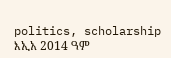politics, scholarship እኢአ 2014 ዓም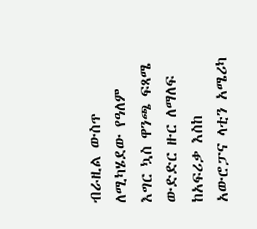ብራዚል ውስጥ ለሚካሄደው የዓለም እግር ኳስ ዋንጫ ፍጻሜ ውድድር ዙር ለማለፍ ከአፍሪቃ እስከ አውሮፓና ላቲን አሜሪካ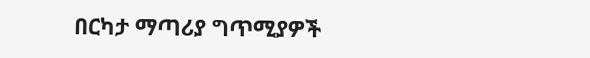በርካታ ማጣሪያ ግጥሚያዎች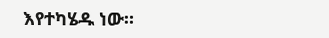እየተካሄዱ ነው።